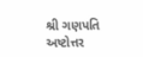શ્રી ગણપતિ અષ્ટોત્તર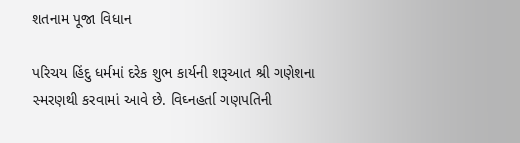શતનામ પૂજા વિધાન

પરિચય હિંદુ ધર્મમાં દરેક શુભ કાર્યની શરૂઆત શ્રી ગણેશના સ્મરણથી કરવામાં આવે છે. વિઘ્નહર્તા ગણપતિની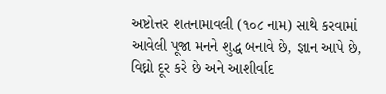અષ્ટોત્તર શતનામાવલી (૧૦૮ નામ) સાથે કરવામાં આવેલી પૂજા મનને શુદ્ધ બનાવે છે, જ્ઞાન આપે છે, વિઘ્નો દૂર કરે છે અને આશીર્વાદ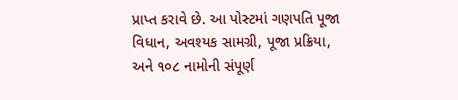પ્રાપ્ત કરાવે છે. આ પોસ્ટમાં ગણપતિ પૂજા વિધાન, અવશ્યક સામગ્રી, પૂજા પ્રક્રિયા, અને ૧૦૮ નામોની સંપૂર્ણ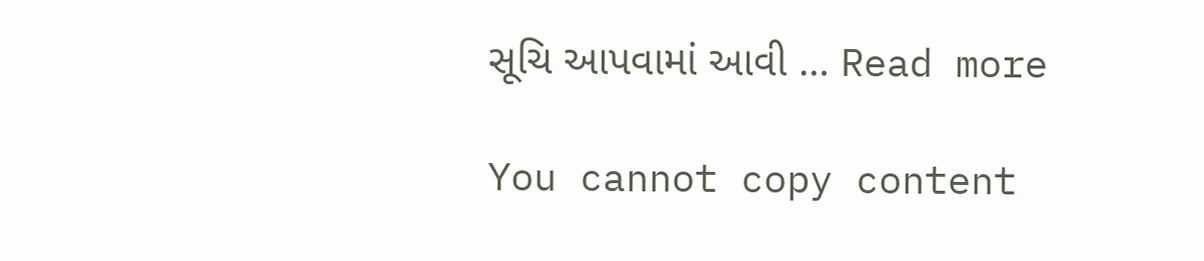સૂચિ આપવામાં આવી … Read more

You cannot copy content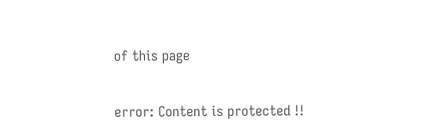of this page

error: Content is protected !!